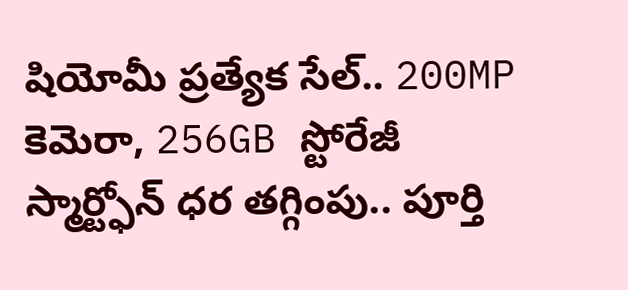షియోమీ ప్రత్యేక సేల్.. 200MP కెమెరా, 256GB స్టోరేజీ స్మార్ట్ఫోన్ ధర తగ్గింపు.. పూర్తి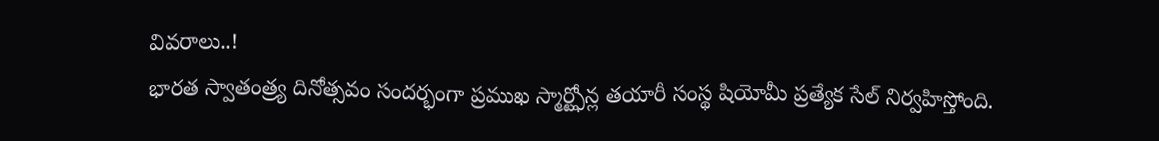వివరాలు..!
భారత స్వాతంత్ర్య దినోత్సవం సందర్భంగా ప్రముఖ స్మార్ట్ఫోన్ల తయారీ సంస్థ షియోమీ ప్రత్యేక సేల్ నిర్వహిస్తోంది.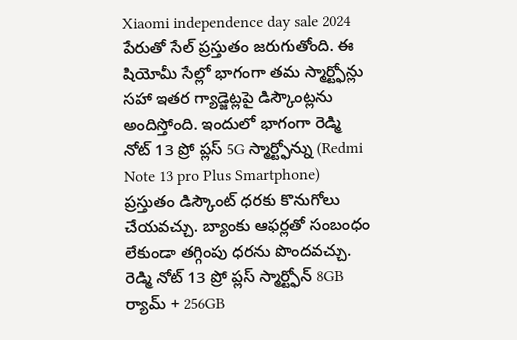Xiaomi independence day sale 2024 పేరుతో సేల్ ప్రస్తుతం జరుగుతోంది. ఈ షియోమీ సేల్లో భాగంగా తమ స్మార్ట్ఫోన్లు సహా ఇతర గ్యాడ్జెట్లపై డిస్కౌంట్లను అందిస్తోంది. ఇందులో భాగంగా రెడ్మి నోట్ 13 ప్రో ప్లస్ 5G స్మార్ట్ఫోన్ను (Redmi Note 13 pro Plus Smartphone) ప్రస్తుతం డిస్కౌంట్ ధరకు కొనుగోలు చేయవచ్చు. బ్యాంకు ఆఫర్లతో సంబంధం లేకుండా తగ్గింపు ధరను పొందవచ్చు.
రెడ్మి నోట్ 13 ప్రో ప్లస్ స్మార్ట్ఫోన్ 8GB ర్యామ్ + 256GB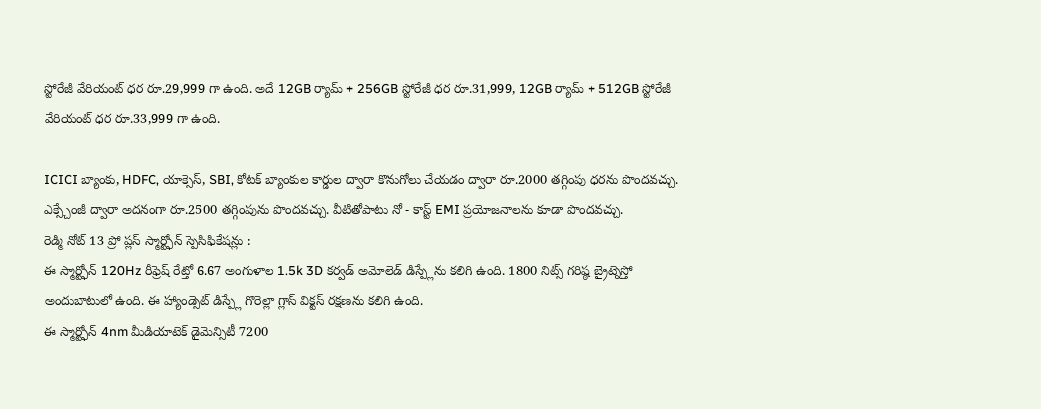స్టోరేజీ వేరియంట్ ధర రూ.29,999 గా ఉంది. అదే 12GB ర్యామ్ + 256GB స్టోరేజీ ధర రూ.31,999, 12GB ర్యామ్ + 512GB స్టోరేజీ వేరియంట్ ధర రూ.33,999 గా ఉంది.

ICICI బ్యాంకు, HDFC, యాక్సెస్, SBI, కోటక్ బ్యాంకుల కార్డుల ద్వారా కొనుగోలు చేయడం ద్వారా రూ.2000 తగ్గింపు ధరను పొందవచ్చు. ఎక్స్చేంజీ ద్వారా అదనంగా రూ.2500 తగ్గింపును పొందవచ్చు. వీటితోపాటు నో - కాస్ట్ EMI ప్రయోజనాలను కూడా పొందవచ్చు.
రెడ్మి నోట్ 13 ప్రో ప్లస్ స్మార్ట్ఫోన్ స్పెసిఫికేషన్లు :
ఈ స్మార్ట్ఫోన్ 120Hz రీఫ్రెష్ రేట్తో 6.67 అంగుళాల 1.5k 3D కర్వడ్ అమోలెడ్ డిస్ప్లేను కలిగి ఉంది. 1800 నిట్స్ గరిష్ఠ బ్రైట్నెస్తో అందుబాటులో ఉంది. ఈ హ్యాండ్సెట్ డిస్ప్లే గొరెల్లా గ్లాస్ విక్టస్ రక్షణను కలిగి ఉంది.
ఈ స్మార్ట్ఫోన్ 4nm మీడియాటెక్ డైమెన్సిటీ 7200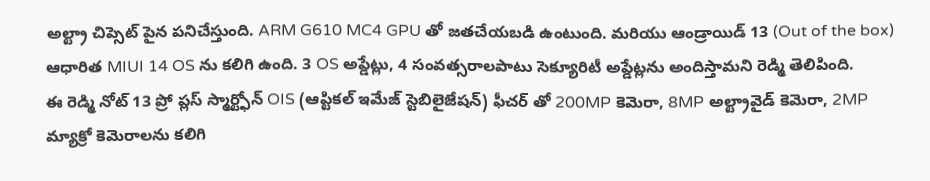అల్ట్రా చిప్సెట్ పైన పనిచేస్తుంది. ARM G610 MC4 GPU తో జతచేయబడి ఉంటుంది. మరియు ఆండ్రాయిడ్ 13 (Out of the box) ఆధారిత MIUI 14 OS ను కలిగి ఉంది. 3 OS అప్డేట్లు, 4 సంవత్సరాలపాటు సెక్యూరిటీ అప్డేట్లను అందిస్తామని రెడ్మి తెలిపింది.
ఈ రెడ్మి నోట్ 13 ప్రో ప్లస్ స్మార్ట్ఫోన్ OIS (ఆప్టికల్ ఇమేజ్ స్టెబిలైజేషన్) ఫీచర్ తో 200MP కెమెరా, 8MP అల్ట్రావైడ్ కెమెరా, 2MP మ్యాక్రో కెమెరాలను కలిగి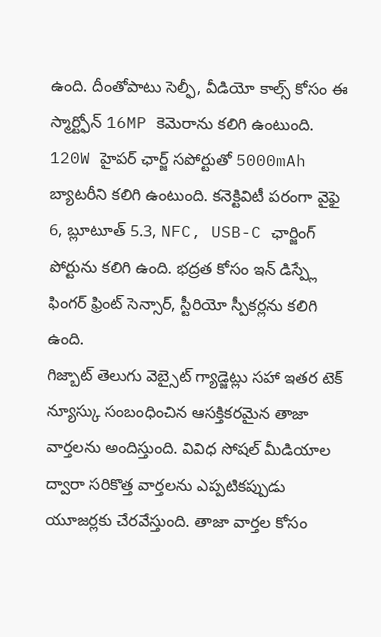ఉంది. దీంతోపాటు సెల్ఫీ, వీడియో కాల్స్ కోసం ఈ స్మార్ట్ఫోన్ 16MP కెమెరాను కలిగి ఉంటుంది.
120W హైపర్ ఛార్జ్ సపోర్టుతో 5000mAh బ్యాటరీని కలిగి ఉంటుంది. కనెక్టివిటీ పరంగా వైఫై 6, బ్లూటూత్ 5.3, NFC, USB-C ఛార్జింగ్ పోర్టును కలిగి ఉంది. భద్రత కోసం ఇన్ డిస్ప్లే ఫింగర్ ఫ్రింట్ సెన్సార్, స్టీరియో స్పీకర్లను కలిగి ఉంది.
గిజ్బాట్ తెలుగు వెబ్సైట్ గ్యాడ్జెట్లు సహా ఇతర టెక్ న్యూస్కు సంబంధించిన ఆసక్తికరమైన తాజా వార్తలను అందిస్తుంది. వివిధ సోషల్ మీడియాల ద్వారా సరికొత్త వార్తలను ఎప్పటికప్పుడు యూజర్లకు చేరవేస్తుంది. తాజా వార్తల కోసం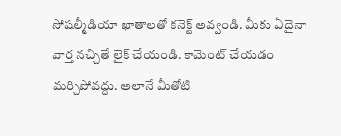సోషల్మీడియా ఖాతాలతో కనెక్ట్ అవ్వండి. మీకు ఏదైనా వార్త నచ్చితే లైక్ చేయండి. కామెంట్ చేయడం మర్చిపోవద్దు. అలానే మీతోటి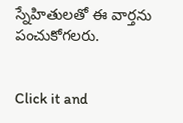స్నేహితులతో ఈ వార్తను పంచుకోగలరు.


Click it and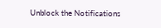Unblock the Notifications